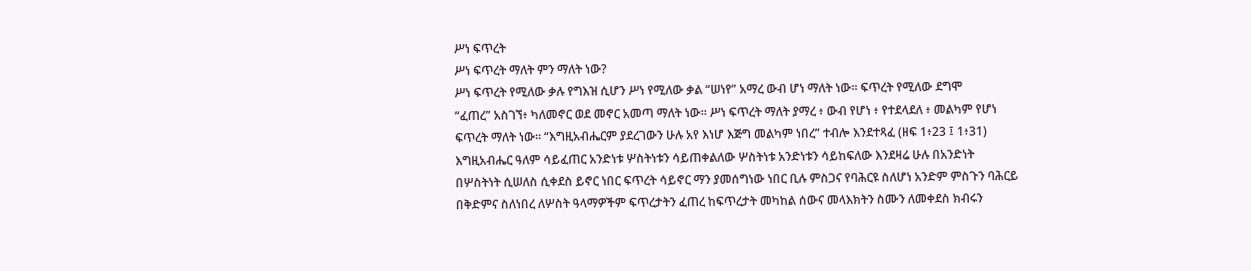ሥነ ፍጥረት
ሥነ ፍጥረት ማለት ምን ማለት ነው?
ሥነ ፍጥረት የሚለው ቃሉ የግእዝ ሲሆን ሥነ የሚለው ቃል “ሠነየ” አማረ ውብ ሆነ ማለት ነው፡፡ ፍጥረት የሚለው ደግሞ
“ፈጠረ” አስገኘ፥ ካለመኖር ወደ መኖር አመጣ ማለት ነው፡፡ ሥነ ፍጥረት ማለት ያማረ ፥ ውብ የሆነ ፥ የተደላደለ ፥ መልካም የሆነ
ፍጥረት ማለት ነው፡፡ “እግዚአብሔርም ያደረገውን ሁሉ አየ እነሆ እጅግ መልካም ነበረ” ተብሎ እንደተጻፈ (ዘፍ 1፥23 ፤ 1፥31)
እግዚአብሔር ዓለም ሳይፈጠር አንድነቱ ሦስትነቱን ሳይጠቀልለው ሦስትነቱ አንድነቱን ሳይከፍለው እንደዛሬ ሁሉ በአንድነት
በሦስትነት ሲሠለስ ሲቀደስ ይኖር ነበር ፍጥረት ሳይኖር ማን ያመሰግነው ነበር ቢሉ ምስጋና የባሕርዩ ስለሆነ አንድም ምስጉን ባሕርይ
በቅድምና ስለነበረ ለሦስት ዓላማዎችም ፍጥረታትን ፈጠረ ከፍጥረታት መካከል ሰውና መላእክትን ስሙን ለመቀደስ ክብሩን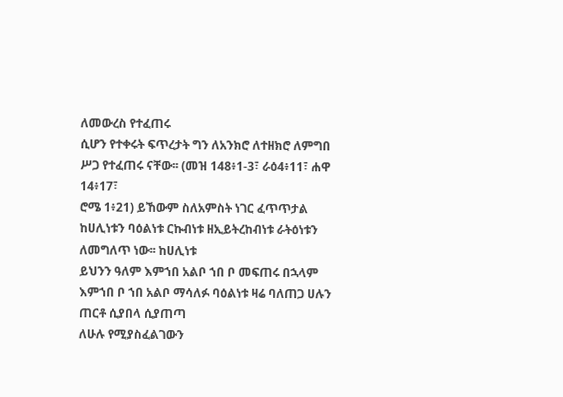ለመውረስ የተፈጠሩ
ሲሆን የተቀሩት ፍጥረታት ግን ለአንክሮ ለተዘክሮ ለምግበ ሥጋ የተፈጠሩ ናቸው፡፡ (መዝ 148፥1-3፣ ራዕ4፥11፣ ሐዋ 14፥17፣
ሮሜ 1፥21) ይኸውም ስለአምስት ነገር ፈጥጥታል ከሀሊነቱን ባዕልነቱ ርኩብነቱ ዘኢይትረከብነቱ ራትዕነቱን ለመግለጥ ነው፡፡ ከሀሊነቱ
ይህንን ዓለም እምኀበ አልቦ ኀበ ቦ መፍጠሩ በኋላም እምኀበ ቦ ኀበ አልቦ ማሳለፉ ባዕልነቱ ዛሬ ባለጠጋ ሀሉን ጠርቶ ሲያበላ ሲያጠጣ
ለሁሉ የሚያስፈልገውን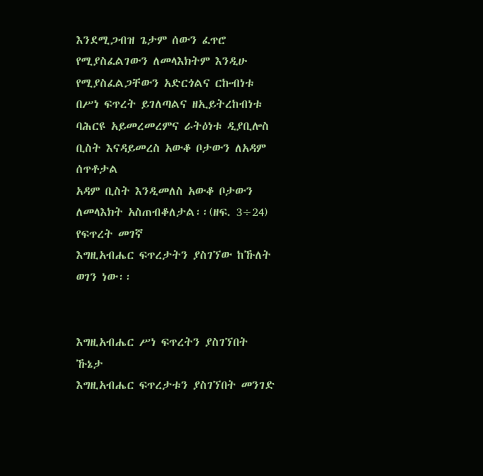እንደሚጋብዝ ጌታም ሰውን ፈጥሮ የሚያስፈልገውን ለመላእክትም እንዲሁ የሚያስፈልጋቸውን አድርጎልና ርኩብነቱ
በሥነ ፍጥረት ይገለጣልና ዘኢይትረከብነቱ ባሕርዩ አይመረመረምና ራትዕነቱ ዲያቢሎስ ቢስት እናዳይመረስ አውቆ ቦታውን ለአዳም ሰጥቶታል
አዳም ቢስት እንዲመለስ አውቆ ቦታውን ለመላእክት አስጠብቆለታል፡፡(ዘፍ. 3÷24)
የፍጥረት መገኛ
እግዚአብሔር ፍጥረታትን ያስገኘው ከኹለት ወገን ነው፡፡


እግዚአብሔር ሥነ ፍጥረትን ያስገኘበት ኹኔታ
እግዚአብሔር ፍጥረታቱን ያስገኘበት መንገድ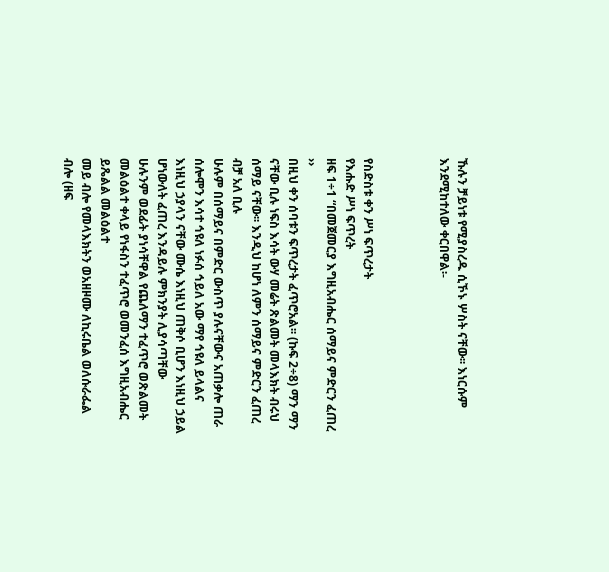ኹሉን ቻይነቱ የሚያስረዱ ሲኾኑ ሦስት ናቸው፡፡ እነርሱም እንደሚከተለው ቀርበዋል፡-



የስድስቱ ቀን ሥነ ፍጥረታት
የእሑድ ሥነ ፍጥረት
ዘፍ 1÷1 “በመጀመርያ እግዚአብሔር ሰማይና ምድርን ፈጠረ ››
በዚህ ቀን ሰባቱን ፍጥረታት ፈጥሮአል፡፡ (ኩፍ 2÷8) ማን ማን ናቸው ቢሉ ነፍስ እሳት ውሃ መሬት ጽልመት መላእክት ብሩህ
ሰማይ ናቸው፡፡ እንዲህ ከሆነ ለምን ሰማይና ምድርን ፈጠረ ብቻ አለ ቢሉ
ሁሉም በሰማይና በምድር ውስጥ ያሉናቸውና አጠቃሎ ጠራ
ሰሎሞን እሳተ ኅዩለ ነፉሰ ኅይለ አው ማየ ኅዩለ ይላልና እነዚህ ኃያላን ናቸው ሙሴ እነዚህ ጠቅሶ ቢሆን እነዚህ ኃይል
ሆነውለት ፈጠረ እንዳይሉ ምክንያት ሊያሳጣቸው
ሁሉንም ወደፊት ያነሳቸዋል የጨለማን ተፈጥሮ ወጽልመት መልዕልተ ቀላይ የነፋስን ተፈጥሮ ወመንፈሰ እግዚአብሔር ይጼልል መልዕልተ
መይ ብሎ የመላእክትን ወአዘዞሙ ለኪሩቤል ወለሱራፌል ብሎ (ዘፍ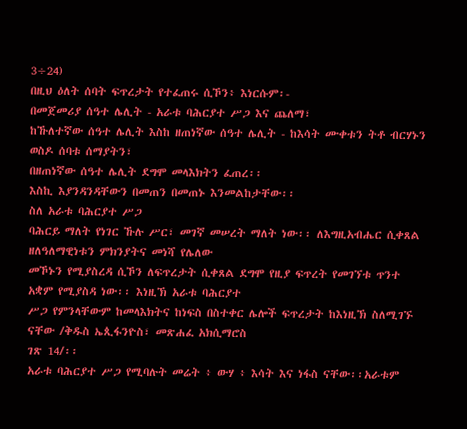3÷24)
በዚህ ዕለት ሰባት ፍጥረታት የተፈጠሩ ሲኾን፥ እነርሱም፡-
በመጀመሪያ ሰዓተ ሌሊት - አራቱ ባሕርያተ ሥጋ እና ጨለማ፣
ከኹለተኛው ሰዓተ ሌሊት እስከ ዘጠነኛው ሰዓተ ሌሊት - ከእሳት ሙቀቱን ትቶ ብርሃኑን
ወስዶ ሰባቱ ሰማያትን፣
በዘጠነኛው ሰዓተ ሌሊት ደግሞ መላእክትን ፈጠረ፡፡
እስኪ እያንዳንዳቸውን በመጠን በመጠኑ እንመልከታቸው፡፡
ስለ አራቱ ባሕርያተ ሥጋ
ባሕርይ ማለት የነገር ኹሉ ሥር፣ መገኛ መሠረት ማለት ነው፡፡ ለእግዚአብሔር ሲቀጸል ዘለዓለማዊነቱን ምክንያትና መነሻ የሌለው
መኾኑን የሚያስረዳ ሲኾን ለፍጥረታት ሲቀጸል ደግሞ የዚያ ፍጥረት የመገኘቱ ጥንተ አቋም የሚያስዳ ነው፡፡ እነዚኽ አራቱ ባሕርያተ
ሥጋ የምንላቸውም ከመላእክትና ከነፍስ በስተቀር ሌሎች ፍጥረታት ከእነዚኽ ስለሚገኙ ናቸው /ቅዱስ ኤጲፋንዮስ፣ መጽሐፈ አክሲማሮስ
ገጽ 14/፡፡
አራቱ ባሕርያተ ሥጋ የሚባሉት መሬት ፥ ውሃ ፥ እሳት እና ነፋስ ናቸው፡፡አራቱም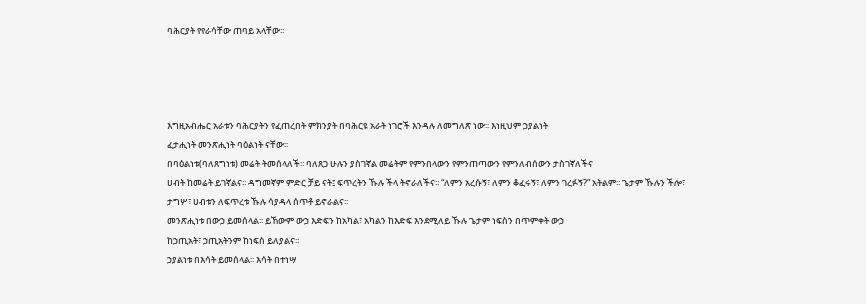ባሕርያት የየራሳቸው ጠባይ አላቸው፡፡




እግዚአብሔር አራቱን ባሕርያትን የፈጠረበት ምክንያት በባሕርዩ አራት ነገሮች እንዳሉ ለመግለጽ ነው፡፡ እነዚህም ኃያልነት
ፈታሒነት መንጽሒነት ባዕልነት ናቸው፡፡
በባዕልነቱ(ባለጸግነቱ) መሬት ትመሰላለች፡፡ ባለጸጋ ሁሉን ያስገኛል መሬትም የምንበላውን የምንጠጣውን የምንለብሰውን ታስገኛለችና
ሀብት ከመሬት ይገኛልና፡፡ ዳግመኛም ምድር ቻይ ናት፤ ፍጥረትን ኹሉ ችላ ትኖራለችና፡፡ “ለምን አረሱኝ፣ ለምን ቆፈሩኝ፣ ለምን ገረፉኝ?” አትልም፡፡ ጌታም ኹሉን ችሎ፣
ታግሦ፣ ሀብቱን ለፍጥረቱ ኹሉ ሳያዳላ ሰጥቶ ይኖራልና፡፡
መንጽሒነቱ በውኃ ይመሰላል፡፡ ይኸውም ውኃ እድፍን ከአካል፣ አካልን ከእድፍ እንደሚለይ ኹሉ ጌታም ነፍስን በጥምቀት ውኃ
ከኃጢአት፣ ኃጢአትንም ከነፍስ ይለያልና፡፡
ኃያልነቱ በእሳት ይመሰላል፡፡ እሳት በተነሣ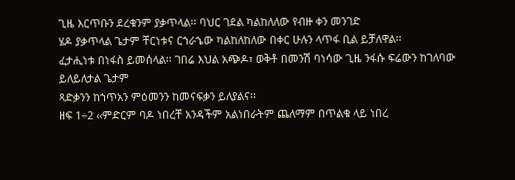ጊዜ እርጥቡን ደረቁንም ያቃጥላል፡፡ ባህር ገደል ካልከለለው የብዙ ቀን መንገድ
ሄዶ ያቃጥላል ጌታም ቸርነቱና ርኀራኄው ካልከለከለው በቀር ሁሉን ላጥፋ ቢል ይቻለዋል፡፡
ፈታሒነቱ በነፋስ ይመሰላል፡፡ ገበሬ እህል አጭዶ፣ ወቅቶ በመንሽ ባነሳው ጊዜ ንፋሱ ፍሬውን ከገለባው ይለይለታል ጌታም
ጻድቃንን ከኀጥአን ምዕመንን ከመናፍቃን ይለያልና፡፡
ዘፍ 1÷2 ‹‹ምድርም ባዶ ነበረቸ አንዳችም አልነበራትም ጨለማም በጥልቁ ላይ ነበረ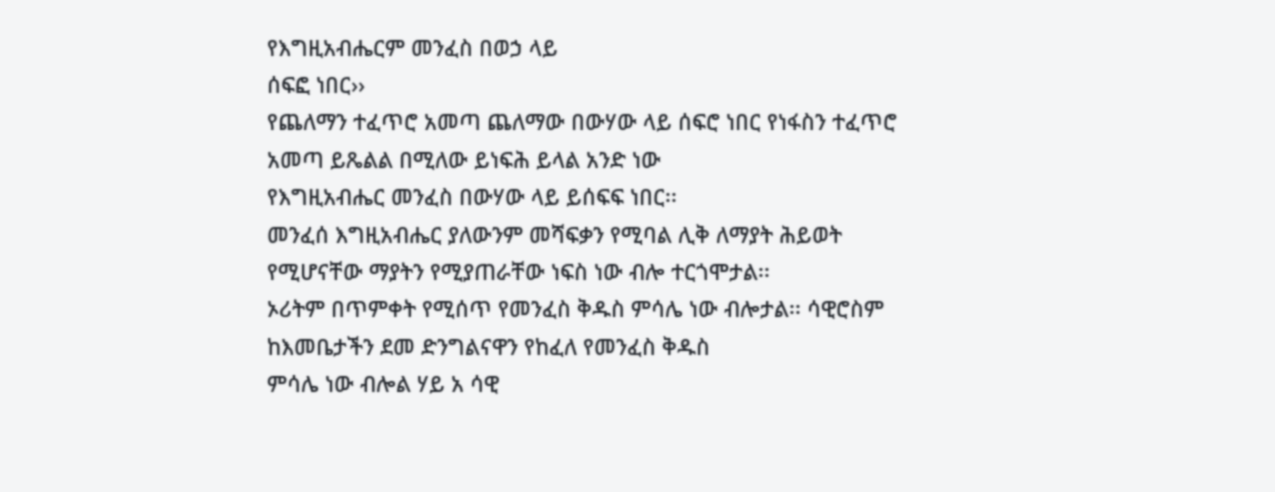የእግዚአብሔርም መንፈስ በወኃ ላይ
ሰፍፎ ነበር››
የጨለማን ተፈጥሮ አመጣ ጨለማው በውሃው ላይ ሰፍሮ ነበር የነፋስን ተፈጥሮ አመጣ ይጼልል በሚለው ይነፍሕ ይላል አንድ ነው
የእግዚአብሔር መንፈስ በውሃው ላይ ይሰፍፍ ነበር፡፡
መንፈሰ እግዚአብሔር ያለውንም መሻፍቃን የሚባል ሊቅ ለማያት ሕይወት የሚሆናቸው ማያትን የሚያጠራቸው ነፍስ ነው ብሎ ተርጎሞታል፡፡
ኦሪትም በጥምቀት የሚሰጥ የመንፈስ ቅዱስ ምሳሌ ነው ብሎታል፡፡ ሳዊሮስም ከእመቤታችን ደመ ድንግልናዋን የከፈለ የመንፈስ ቅዱስ
ምሳሌ ነው ብሎል ሃይ አ ሳዊ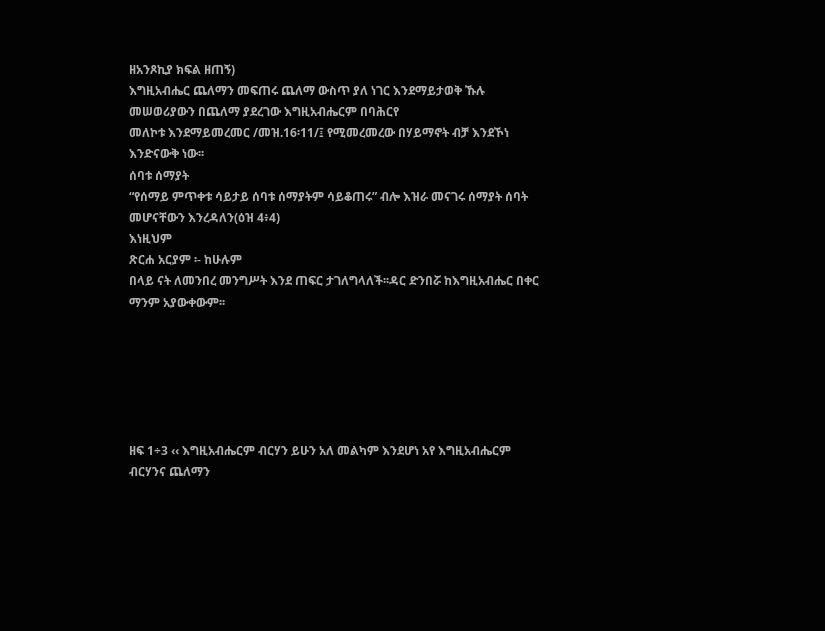ዘአንጾኪያ ክፍል ዘጠኝ)
እግዚአብሔር ጨለማን መፍጠሩ ጨለማ ውስጥ ያለ ነገር እንደማይታወቅ ኹሉ መሠወሪያውን በጨለማ ያደረገው እግዚአብሔርም በባሕርየ
መለኮቱ እንደማይመረመር /መዝ.16፡11/፤ የሚመረመረው በሃይማኖት ብቻ እንደኾነ እንድናውቅ ነው፡፡
ሰባቱ ሰማያት
“የሰማይ ምጥቀቱ ሳይታይ ሰባቱ ሰማያትም ሳይቆጠሩ” ብሎ እዝራ መናገሩ ሰማያት ሰባት መሆናቸውን እንረዳለን(ዕዝ 4፥4)
እነዚህም
ጽርሐ አርያም ፡- ከሁሉም
በላይ ናት ለመንበረ መንግሥት እንደ ጠፍር ታገለግላለች፡፡ዳር ድንበሯ ከእግዚአብሔር በቀር ማንም አያውቀውም፡፡






ዘፍ 1÷3 ‹‹ እግዚአብሔርም ብርሃን ይሁን አለ መልካም እንደሆነ አየ እግዚአብሔርም ብርሃንና ጨለማን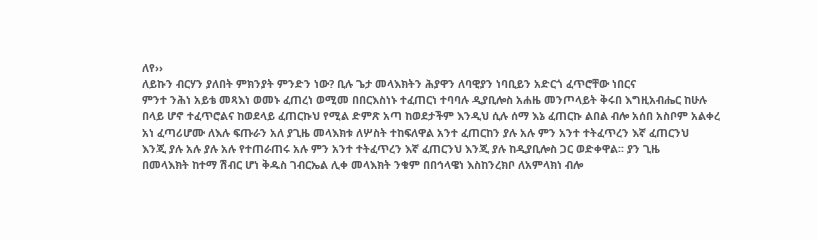ለየ››
ለይኩን ብርሃን ያለበት ምክንያት ምንድን ነው? ቢሉ ጌታ መላእክትን ሕያዋን ለባዊያን ነባቢይን አድርጎ ፈጥሮቸው ነበርና
ምንተ ንሕነ አይቴ መጻእነ ወመኑ ፈጠረነ ወሚመ በበርእስነኑ ተፈጠርነ ተባባሉ ዲያቢሎስ አሐዜ መንጦላይት ቅሩበ እግዚአብሔር ከሁሉ
በላይ ሆኖ ተፈጥሮልና ከወደላይ ፈጠርኩህ የሚል ድምጽ አጣ ከወደታችም እንዲህ ሲሉ ሰማ እኔ ፈጠርኩ ልበል ብሎ አሰበ አስቦም አልቀረ
አነ ፈጣሪሆሙ ለእሉ ፍጡራን አለ ያጊዜ መላእክቱ ለሦስት ተከፍለዋል አንተ ፈጠርከን ያሉ አሉ ምን አንተ ተትፈጥረን እኛ ፈጠርንህ
እንጂ ያሉ አሉ ያሉ አሉ የተጠራጠሩ አሉ ምን አንተ ተትፈጥረን እኛ ፈጠርንህ እንጂ ያሉ ከዲያቢሎስ ጋር ወድቀዋል፡፡ ያን ጊዜ
በመላእክት ከተማ ሽብር ሆነ ቅዱስ ገብርኤል ሊቀ መላእክት ንቁም በበኅላዌነ እስከንረክቦ ለአምላክነ ብሎ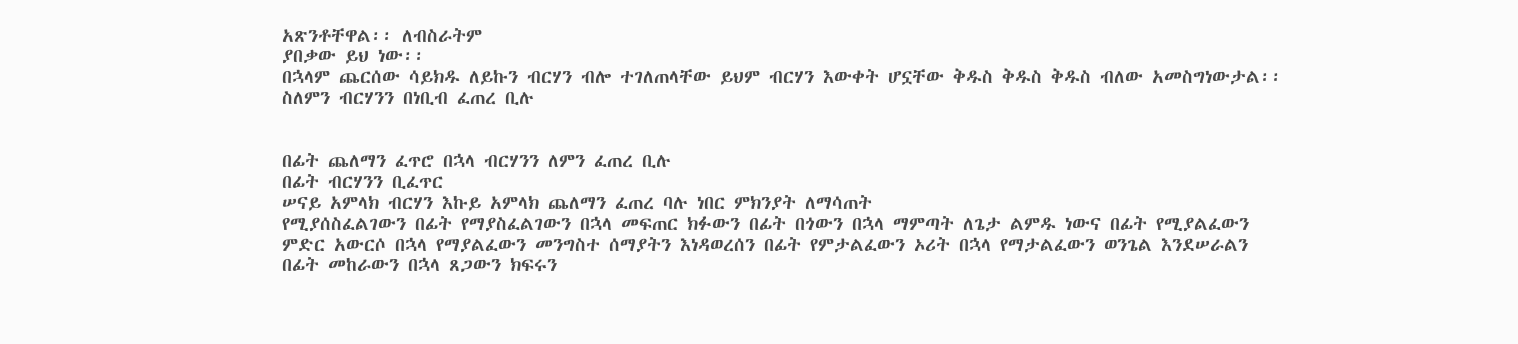አጽንቶቸዋል፡፡ ለብስራትም
ያበቃው ይህ ነው፡፡
በኋላም ጨርሰው ሳይክዱ ለይኩን ብርሃን ብሎ ተገለጠላቸው ይህም ብርሃን እውቀት ሆኗቸው ቅዱስ ቅዱስ ቅዱስ ብለው አመስግነውታል፡፡
ስለምን ብርሃንን በነቢብ ፈጠረ ቢሉ


በፊት ጨለማን ፈጥሮ በኋላ ብርሃንን ለምን ፈጠረ ቢሉ
በፊት ብርሃንን ቢፈጥር
ሠናይ አምላክ ብርሃን እኩይ አምላክ ጨለማን ፈጠረ ባሉ ነበር ምክንያት ለማሳጠት
የሚያሰስፈልገውን በፊት የማያስፈልገውን በኋላ መፍጠር ክፉውን በፊት በጎውን በኋላ ማምጣት ለጌታ ልምዱ ነውና በፊት የሚያልፈውን
ምድር አውርሶ በኋላ የማያልፈውን መንግስተ ሰማያትን እነዳወረሰን በፊት የምታልፈውን ኦሪት በኋላ የማታልፈውን ወንጌል እንደሠራልን
በፊት መከራውን በኋላ ጸጋውን ክፍሩን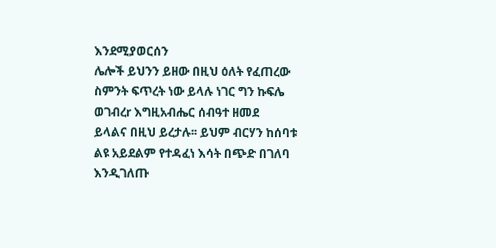እንደሚያወርሰን
ሌሎች ይህንን ይዘው በዚህ ዕለት የፈጠረው ስምንት ፍጥረት ነው ይላሉ ነገር ግን ኩፍሌ ወገብረr እግዚአብሔር ሰብዓተ ዘመደ
ይላልና በዚህ ይረታሉ፡፡ ይህም ብርሃን ከሰባቱ ልዩ አይደልም የተዳፈነ እሳት በጭድ በገለባ እንዲገለጡ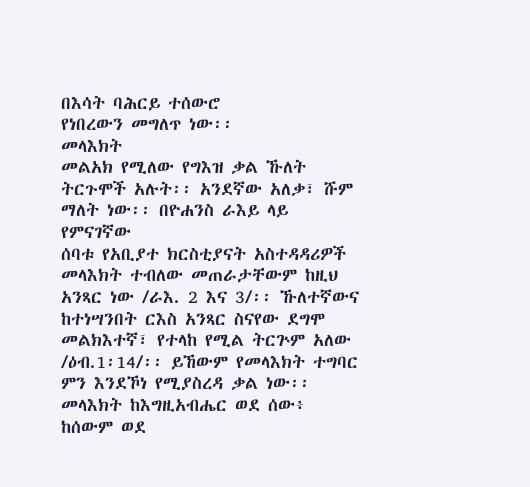በእሳት ባሕርይ ተሰውሮ
የነበረውን መግለጥ ነው፡፡
መላእክት
መልአክ የሚለው የግእዝ ቃል ኹለት ትርጉሞች አሉት፡፡ አንደኛው አለቃ፣ ሹም ማለት ነው፡፡ በዮሐንስ ራእይ ላይ የምናገኛው
ሰባቱ የአቢያተ ክርስቲያናት አስተዳዳሪዎች መላእክት ተብለው መጠራታቸውም ከዚህ አንጻር ነው /ራእ. 2 እና 3/፡፡ ኹለተኛውና
ከተነሣንበት ርእስ አንጻር ስናየው ደግሞ መልክእተኛ፣ የተላከ የሚል ትርጕም አለው /ዕብ.1፡14/፡፡ ይኸውም የመላእክት ተግባር
ምን እንደኾነ የሚያስረዳ ቃል ነው፡፡ መላእክት ከእግዚአብሔር ወደ ሰው፥ ከሰውም ወደ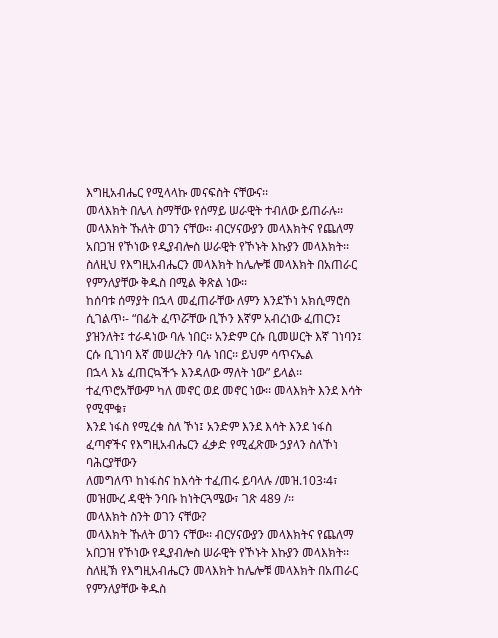እግዚአብሔር የሚላላኩ መናፍስት ናቸውና፡፡
መላእክት በሌላ ስማቸው የሰማይ ሠራዊት ተብለው ይጠራሉ፡፡
መላእክት ኹለት ወገን ናቸው፡፡ ብርሃናውያን መላእክትና የጨለማ አበጋዝ የኾነው የዲያብሎስ ሠራዊት የኾኑት እኩያን መላእክት፡፡
ስለዚህ የእግዚአብሔርን መላእክት ከሌሎቹ መላእክት በአጠራር የምንለያቸው ቅዱስ በሚል ቅጽል ነው፡፡
ከሰባቱ ሰማያት በኋላ መፈጠራቸው ለምን እንደኾነ አክሲማሮስ ሲገልጥ፡- “በፊት ፈጥሯቸው ቢኾን እኛም አብረነው ፈጠርን፤
ያዝንለት፤ ተራዳነው ባሉ ነበር፡፡ አንድም ርሱ ቢመሠርት እኛ ገነባን፤ ርሱ ቢገነባ እኛ መሠረትን ባሉ ነበር፡፡ ይህም ሳጥናኤል
በኋላ እኔ ፈጠርኳችኁ እንዳለው ማለት ነው” ይላል፡፡ ተፈጥሮአቸውም ካለ መኖር ወደ መኖር ነው፡፡ መላእክት እንደ እሳት የሚሞቁ፣
እንደ ነፋስ የሚረቁ ስለ ኾነ፤ አንድም እንደ እሳት እንደ ነፋስ ፈጣኖችና የእግዚአብሔርን ፈቃድ የሚፈጽሙ ኃያላን ስለኾነ ባሕርያቸውን
ለመግለጥ ከነፋስና ከእሳት ተፈጠሩ ይባላሉ /መዝ.103፡4፣ መዝሙረ ዳዊት ንባቡ ከነትርጓሜው፣ ገጽ 489 /፡፡
መላእክት ስንት ወገን ናቸው?
መላእክት ኹለት ወገን ናቸው፡፡ ብርሃናውያን መላእክትና የጨለማ አበጋዝ የኾነው የዲያብሎስ ሠራዊት የኾኑት እኩያን መላእክት፡፡
ስለዚኽ የእግዚአብሔርን መላእክት ከሌሎቹ መላእክት በአጠራር የምንለያቸው ቅዱስ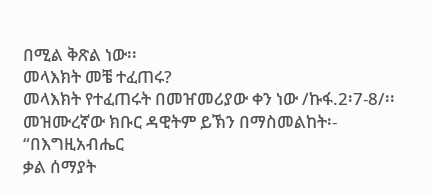በሚል ቅጽል ነው፡፡
መላእክት መቼ ተፈጠሩ?
መላእክት የተፈጠሩት በመዠመሪያው ቀን ነው /ኩፋ.2፡7-8/፡፡ መዝሙረኛው ክቡር ዳዊትም ይኽን በማስመልከት፡- “በእግዚአብሔር
ቃል ሰማያት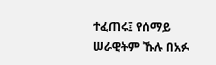ተፈጠሩ፤ የሰማይ ሠራዊትም ኹሉ በአፉ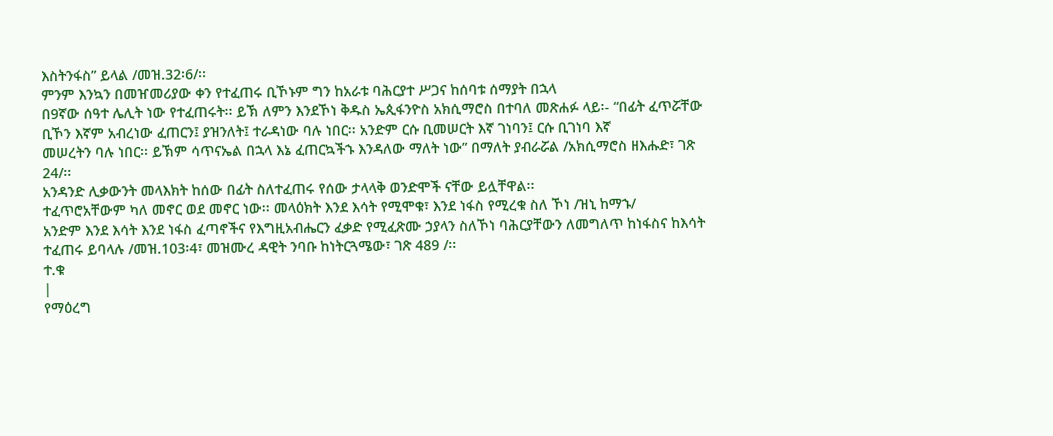እስትንፋስ” ይላል /መዝ.32፡6/፡፡
ምንም እንኳን በመዠመሪያው ቀን የተፈጠሩ ቢኾኑም ግን ከአራቱ ባሕርያተ ሥጋና ከሰባቱ ሰማያት በኋላ
በ9ኛው ሰዓተ ሌሊት ነው የተፈጠሩት፡፡ ይኽ ለምን እንደኾነ ቅዱስ ኤጲፋንዮስ አክሲማሮስ በተባለ መጽሐፉ ላይ፡- “በፊት ፈጥሯቸው
ቢኾን እኛም አብረነው ፈጠርን፤ ያዝንለት፤ ተራዳነው ባሉ ነበር፡፡ አንድም ርሱ ቢመሠርት እኛ ገነባን፤ ርሱ ቢገነባ እኛ
መሠረትን ባሉ ነበር፡፡ ይኽም ሳጥናኤል በኋላ እኔ ፈጠርኳችኁ እንዳለው ማለት ነው” በማለት ያብራሯል /አክሲማሮስ ዘእሑድ፣ ገጽ
24/፡፡
አንዳንድ ሊቃውንት መላእክት ከሰው በፊት ስለተፈጠሩ የሰው ታላላቅ ወንድሞች ናቸው ይሏቸዋል፡፡
ተፈጥሮአቸውም ካለ መኖር ወደ መኖር ነው፡፡ መላዕክት እንደ እሳት የሚሞቁ፣ እንደ ነፋስ የሚረቁ ስለ ኾነ /ዝኒ ከማኁ/
አንድም እንደ እሳት እንደ ነፋስ ፈጣኖችና የእግዚአብሔርን ፈቃድ የሚፈጽሙ ኃያላን ስለኾነ ባሕርያቸውን ለመግለጥ ከነፋስና ከእሳት
ተፈጠሩ ይባላሉ /መዝ.103፡4፣ መዝሙረ ዳዊት ንባቡ ከነትርጓሜው፣ ገጽ 489 /፡፡
ተ.ቁ
|
የማዕረግ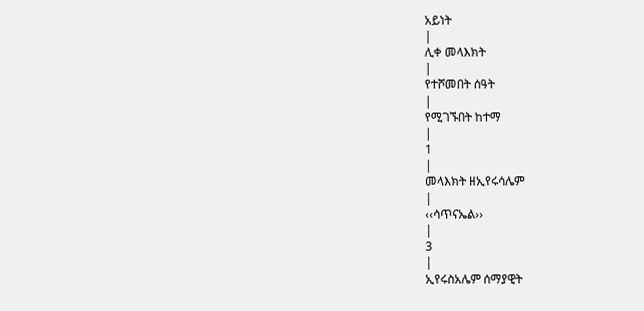አይነት
|
ሊቀ መላእክት
|
የተሾመበት ሰዓት
|
የሚገኙበት ከተማ
|
1
|
መላእክት ዘኢየሩሳሌም
|
‹‹ሳጥናኤል››
|
3
|
ኢየሩስአሌም ሰማያዊት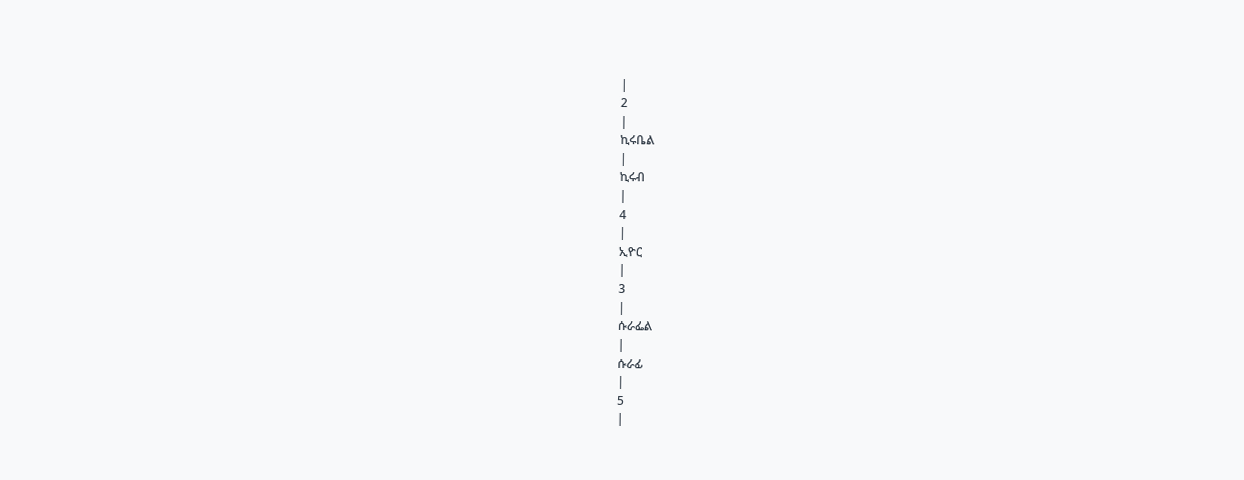|
2
|
ኪሩቤል
|
ኪሩብ
|
4
|
ኢዮር
|
3
|
ሱራፌል
|
ሱራፊ
|
5
|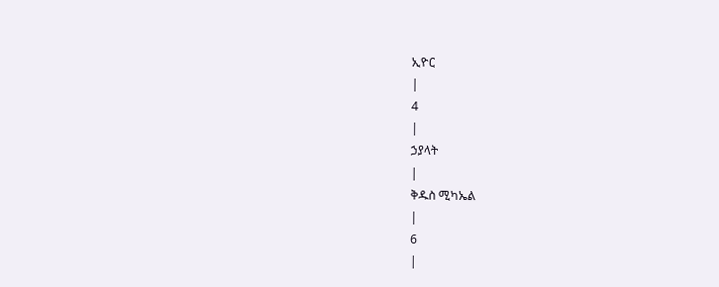ኢዮር
|
4
|
ኃያላት
|
ቅዱስ ሚካኤል
|
6
|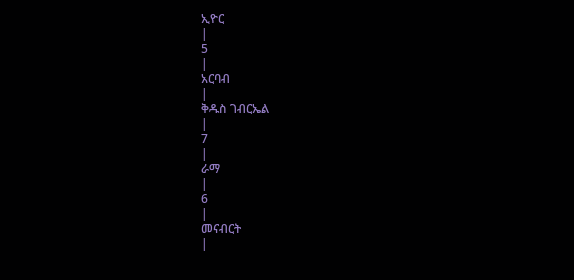ኢዮር
|
5
|
አርባብ
|
ቅዱስ ገብርኤል
|
7
|
ራማ
|
6
|
መናብርት
|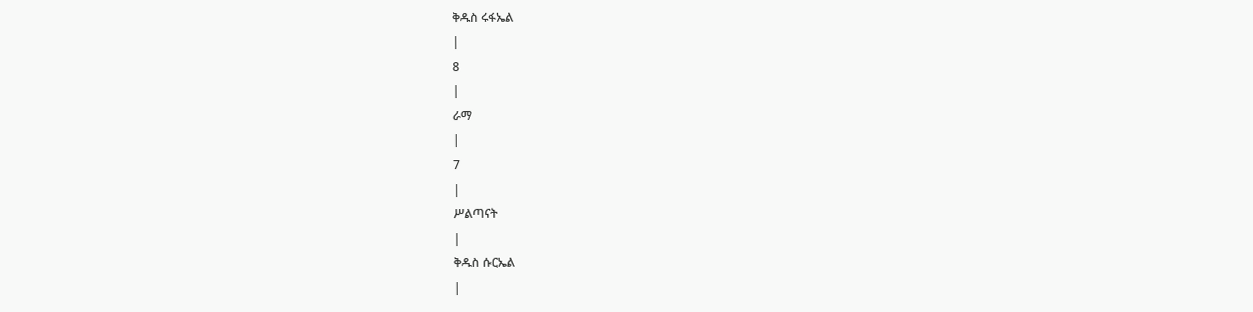ቅዱስ ሩፋኤል
|
8
|
ራማ
|
7
|
ሥልጣናት
|
ቅዱስ ሱርኤል
|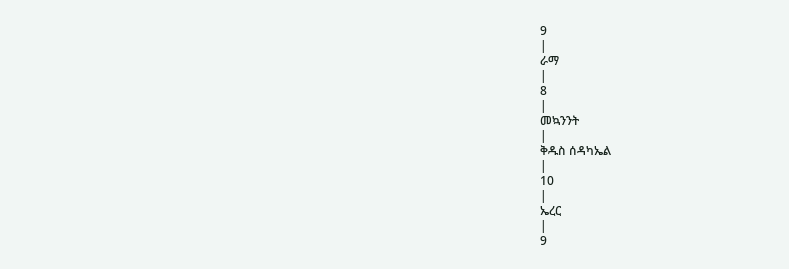9
|
ራማ
|
8
|
መኳንንት
|
ቅዱስ ሰዳካኤል
|
10
|
ኤረር
|
9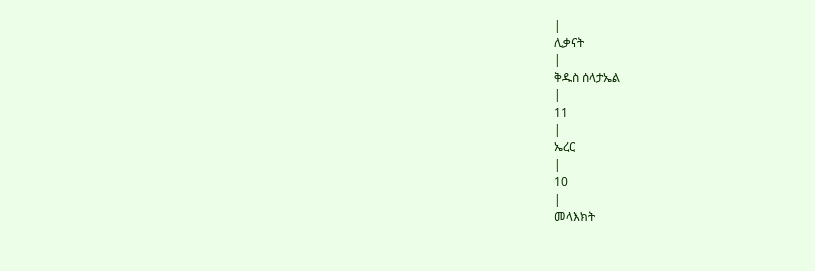|
ሊቃናት
|
ቅዱስ ሰላታኤል
|
11
|
ኤረር
|
10
|
መላእክት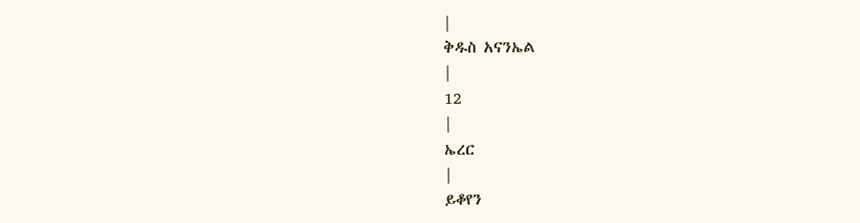|
ቅዱስ አናንኤል
|
12
|
ኤረር
|
ይቆየን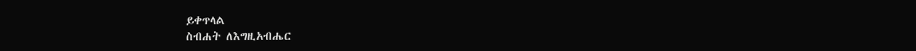ይቀጥላል
ስብሐት ለእግዚአብሔር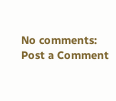No comments:
Post a Comment